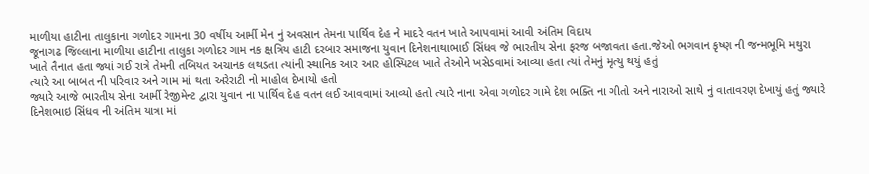માળીયા હાટીના તાલુકાના ગળોદર ગામના 30 વર્ષીય આર્મી મેન નું અવસાન તેમના પાર્થિવ દેહ ને માદરે વતન ખાતે આપવામાં આવી અંતિમ વિદાય
જૂનાગઢ જિલ્લાના માળીયા હાટીના તાલુકા ગળોદર ગામ નક ક્ષત્રિય હાટી દરબાર સમાજના યુવાન દિનેશનાથાભાઈ સિંધવ જે ભારતીય સેના ફરજ બજાવતા હતા.જેઓ ભગવાન કૃષ્ણ ની જન્મભૂમિ મથુરા ખાતે તૈનાત હતા જ્યાં ગઈ રાત્રે તેમની તબિયત અચાનક લથડતા ત્યાંની સ્થાનિક આર આર હોસ્પિટલ ખાતે તેઓને ખસેડવામાં આવ્યા હતા ત્યાં તેમનું મૃત્યુ થયું હતું
ત્યારે આ બાબત ની પરિવાર અને ગામ માં થતા અરેરાટી નો માહોલ દેખાયો હતો
જ્યારે આજે ભારતીય સેના આર્મી રેજીમેન્ટ દ્વારા યુવાન ના પાર્થિવ દેહ વતન લઈ આવવામાં આવ્યો હતો ત્યારે નાના એવા ગળોદર ગામે દેશ ભક્તિ ના ગીતો અને નારાઓ સાથે નું વાતાવરણ દેખાયું હતું જ્યારે દિનેશભાઇ સિંધવ ની અંતિમ યાત્રા માં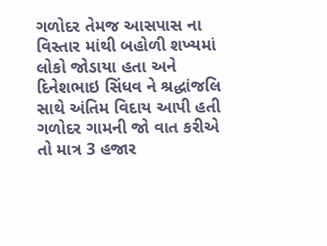ગળોદર તેમજ આસપાસ ના વિસ્તાર માંથી બહોળી શખ્યમાં લોકો જોડાયા હતા અને દિનેશભાઇ સિંધવ ને શ્રદ્ધાંજલિ સાથે અંતિમ વિદાય આપી હતી
ગળોદર ગામની જો વાત કરીએ તો માત્ર 3 હજાર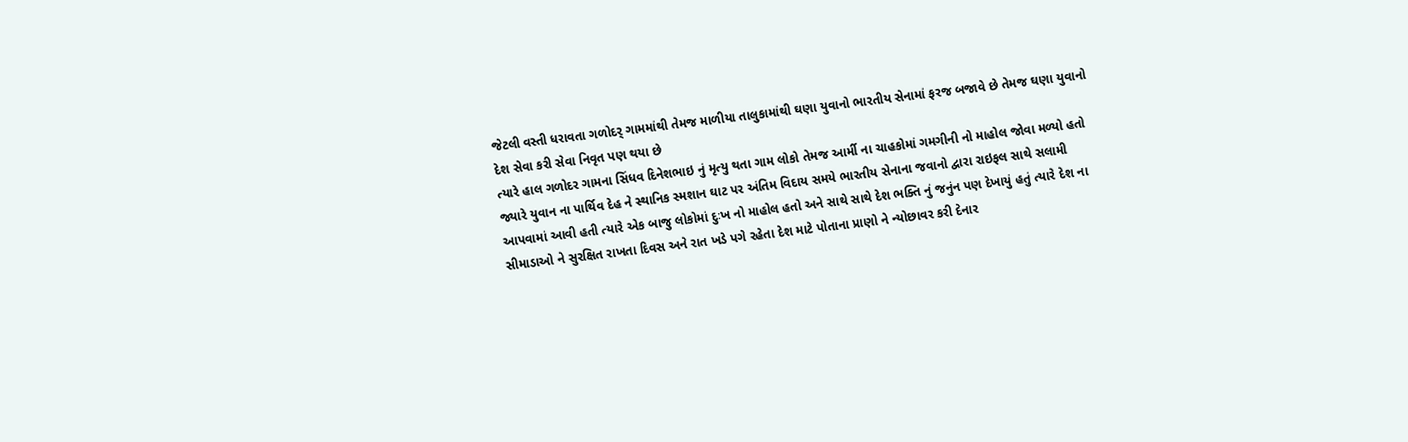જેટલી વસ્તી ધરાવતા ગળોદર્ ગામમાંથી તેમજ માળીયા તાલુકામાંથી ઘણા યુવાનો ભારતીય સેનામાં ફરજ બજાવે છે તેમજ ઘણા યુવાનો દેશ સેવા કરી સેવા નિવૃત પણ થયા છે
ત્યારે હાલ ગળોદર ગામના સિંધવ દિનેશભાઇ નું મૃત્યુ થતા ગામ લોકો તેમજ આર્મી ના ચાહકોમાં ગમગીની નો માહોલ જોવા મળ્યો હતો જ્યારે યુવાન ના પાર્થિવ દેહ ને સ્થાનિક સ્મશાન ઘાટ પર અંતિમ વિદાય સમયે ભારતીય સેનાના જવાનો દ્વારા રાઇફલ સાથે સલામી આપવામાં આવી હતી ત્યારે એક બાજુ લોકોમાં દુઃખ નો માહોલ હતો અને સાથે સાથે દેશ ભક્તિ નું જનુંન પણ દેખાયું હતું ત્યારે દેશ ના સીમાડાઓ ને સુરક્ષિત રાખતા દિવસ અને રાત ખડે પગે રહેતા દેશ માટે પોતાના પ્રાણો ને ન્યોછાવર કરી દેનાર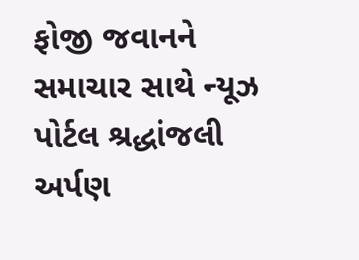ફોજી જવાનને સમાચાર સાથે ન્યૂઝ પોર્ટલ શ્રદ્ધાંજલી અર્પણ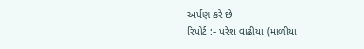અર્પણ કરે છે
રિપોર્ટ :- પરેશ વાઢીયા (માળીયા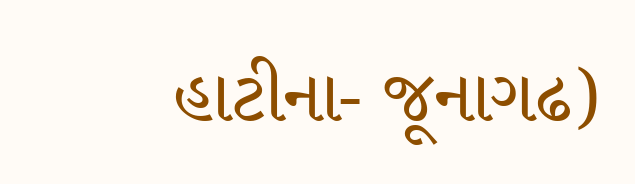હાટીના- જૂનાગઢ)